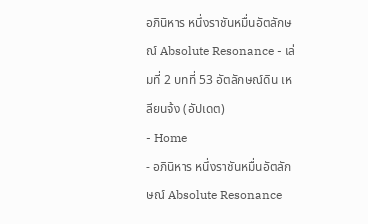อภินิหาร หนึ่งราชันหมื่นอัตลักษณ์ Absolute Resonance - เล่มที่ 2 บทที่ 53 อัตลักษณ์ดิน เหลียนจ้ง (อัปเดต)
- Home
- อภินิหาร หนึ่งราชันหมื่นอัตลักษณ์ Absolute Resonance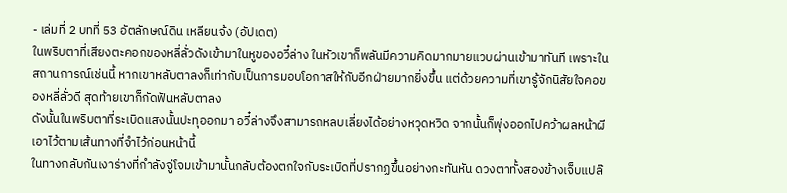- เล่มที่ 2 บทที่ 53 อัตลักษณ์ดิน เหลียนจ้ง (อัปเดต)
ในพริบตาที่เสียงตะคอกของหลี่ลั่วดังเข้ามาในหูของอวี๋ล่าง ในหัวเขาก็พลันมีความคิดมากมายแวบผ่านเข้ามาทันที เพราะในสถานการณ์เช่นนี้ หากเขาหลับตาลงก็เท่ากับเป็นการมอบโอกาสให้กับอีกฝ่ายมากยิ่งขึ้น แต่ด้วยความที่เขารู้จักนิสัยใจคอของหลี่ลั่วดี สุดท้ายเขาก็กัดฟันหลับตาลง
ดังนั้นในพริบตาที่ระเบิดแสงนั้นปะทุออกมา อวี๋ล่างจึงสามารถหลบเลี่ยงได้อย่างหวุดหวิด จากนั้นก็พุ่งออกไปคว้าผลหน้าผีเอาไว้ตามเส้นทางที่จำไว้ก่อนหน้านี้
ในทางกลับกันเงาร่างที่กำลังจู่โจมเข้ามานั้นกลับต้องตกใจกับระเบิดที่ปรากฏขึ้นอย่างกะทันหัน ดวงตาทั้งสองข้างเจ็บแปล๊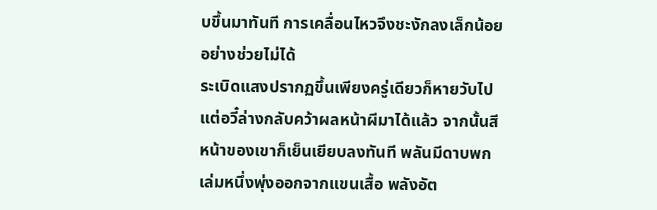บขึ้นมาทันที การเคลื่อนไหวจึงชะงักลงเล็กน้อยอย่างช่วยไม่ได้
ระเบิดแสงปรากฏขึ้นเพียงครู่เดียวก็หายวับไป
แต่อวี๋ล่างกลับคว้าผลหน้าผีมาได้แล้ว จากนั้นสีหน้าของเขาก็เย็นเยียบลงทันที พลันมีดาบพกเล่มหนึ่งพุ่งออกจากแขนเสื้อ พลังอัต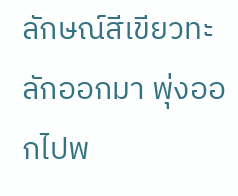ลักษณ์สีเขียวทะลักออกมา พุ่งออกไปพ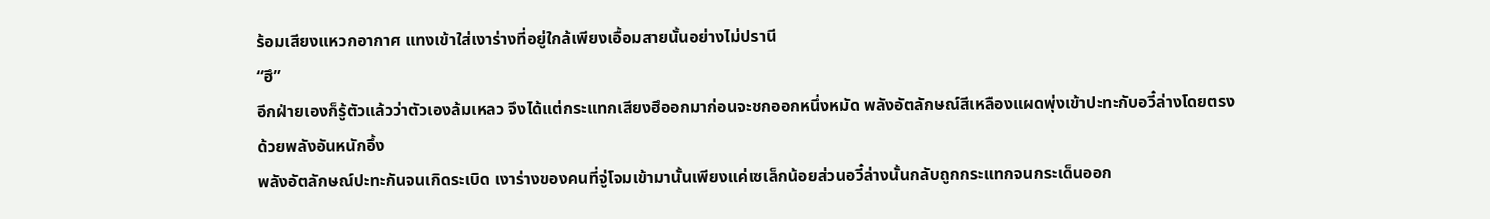ร้อมเสียงแหวกอากาศ แทงเข้าใส่เงาร่างที่อยู่ใกล้เพียงเอื้อมสายนั้นอย่างไม่ปรานี
“ฮึ”
อีกฝ่ายเองก็รู้ตัวแล้วว่าตัวเองล้มเหลว จึงได้แต่กระแทกเสียงฮึออกมาก่อนจะชกออกหนึ่งหมัด พลังอัตลักษณ์สีเหลืองแผดพุ่งเข้าปะทะกับอวี๋ล่างโดยตรงด้วยพลังอันหนักอึ้ง
พลังอัตลักษณ์ปะทะกันจนเกิดระเบิด เงาร่างของคนที่จู่โจมเข้ามานั้นเพียงแค่เซเล็กน้อยส่วนอวี๋ล่างนั้นกลับถูกกระแทกจนกระเด็นออก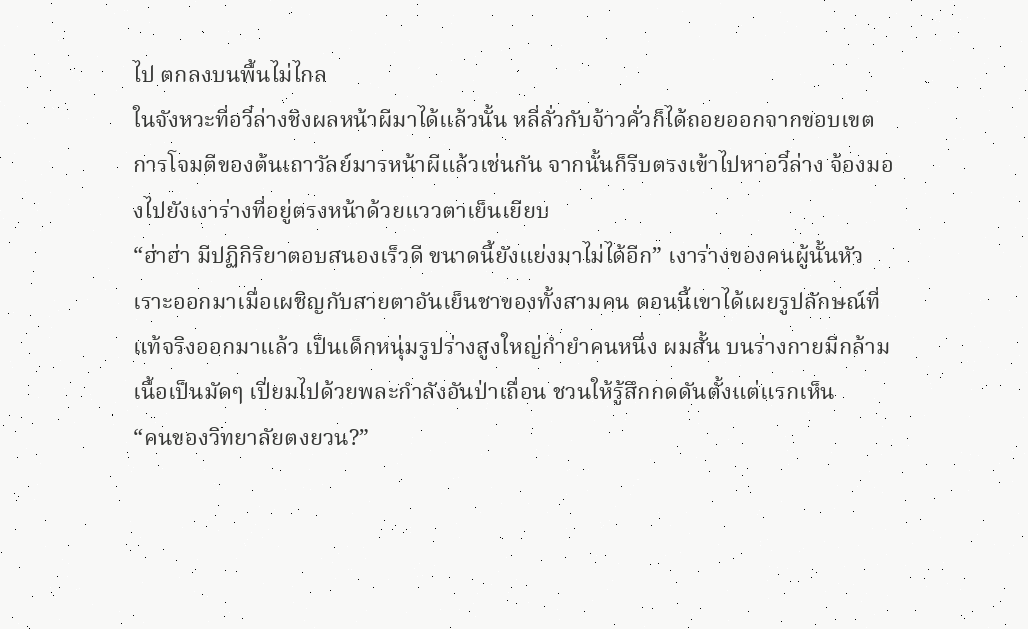ไป ตกลงบนพื้นไม่ไกล
ในจังหวะที่อวี๋ล่างชิงผลหน้าผีมาได้แล้วนั้น หลี่ลั่วกับจ้าวคั่วก็ได้ถอยออกจากขอบเขตการโจมตีของต้นเถาวัลย์มารหน้าผีแล้วเช่นกัน จากนั้นก็รีบตรงเข้าไปหาอวี๋ล่าง จ้องมองไปยังเงาร่างที่อยู่ตรงหน้าด้วยแววตาเย็นเยียบ
“ฮ่าฮ่า มีปฏิกิริยาตอบสนองเร็วดี ขนาดนี้ยังแย่งมาไม่ได้อีก” เงาร่างของคนผู้นั้นหัวเราะออกมาเมื่อเผชิญกับสายตาอันเย็นชาของทั้งสามคน ตอนนี้เขาได้เผยรูปลักษณ์ที่แท้จริงออกมาแล้ว เป็นเด็กหนุ่มรูปร่างสูงใหญ่กำยำคนหนึ่ง ผมสั้น บนร่างกายมีกล้ามเนื้อเป็นมัดๆ เปี่ยมไปด้วยพละกำลังอันป่าเถื่อน ชวนให้รู้สึกกดดันตั้งแต่แรกเห็น
“คนของวิทยาลัยตงยวน?”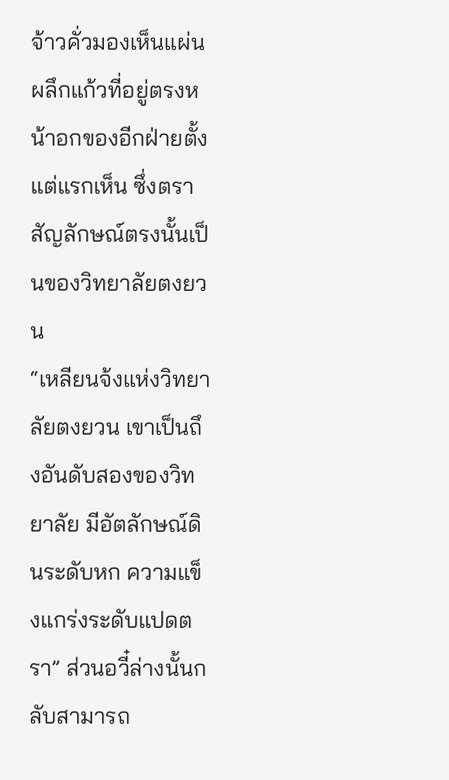จ้าวคั่วมองเห็นแผ่นผลึกแก้วที่อยู่ตรงหน้าอกของอีกฝ่ายตั้งแต่แรกเห็น ซึ่งตราสัญลักษณ์ตรงนั้นเป็นของวิทยาลัยตงยวน
“เหลียนจ้งแห่งวิทยาลัยตงยวน เขาเป็นถึงอันดับสองของวิทยาลัย มีอัตลักษณ์ดินระดับหก ความแข็งแกร่งระดับแปดตรา” ส่วนอวี๋ล่างนั้นกลับสามารถ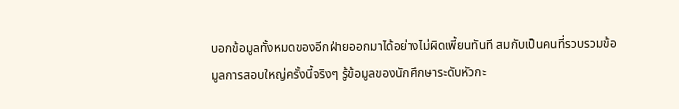บอกข้อมูลทั้งหมดของอีกฝ่ายออกมาได้อย่างไม่ผิดเพี้ยนทันที สมกับเป็นคนที่รวบรวมข้อมูลการสอบใหญ่ครั้งนี้จริงๆ รู้ข้อมูลของนักศึกษาระดับหัวกะ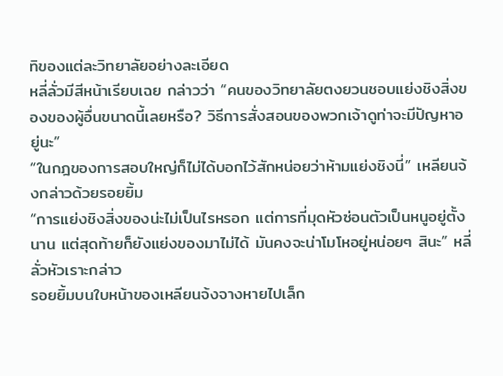ทิของแต่ละวิทยาลัยอย่างละเอียด
หลี่ลั่วมีสีหน้าเรียบเฉย กล่าวว่า “คนของวิทยาลัยตงยวนชอบแย่งชิงสิ่งของของผู้อื่นขนาดนี้เลยหรือ? วิธีการสั่งสอนของพวกเจ้าดูท่าจะมีปัญหาอยู่นะ”
“ในกฎของการสอบใหญ่ก็ไม่ได้บอกไว้สักหน่อยว่าห้ามแย่งชิงนี่” เหลียนจ้งกล่าวด้วยรอยยิ้ม
“การแย่งชิงสิ่งของน่ะไม่เป็นไรหรอก แต่การที่มุดหัวซ่อนตัวเป็นหนูอยู่ตั้งนาน แต่สุดท้ายก็ยังแย่งของมาไม่ได้ มันคงจะน่าโมโหอยู่หน่อยๆ สินะ” หลี่ลั่วหัวเราะกล่าว
รอยยิ้มบนใบหน้าของเหลียนจ้งจางหายไปเล็ก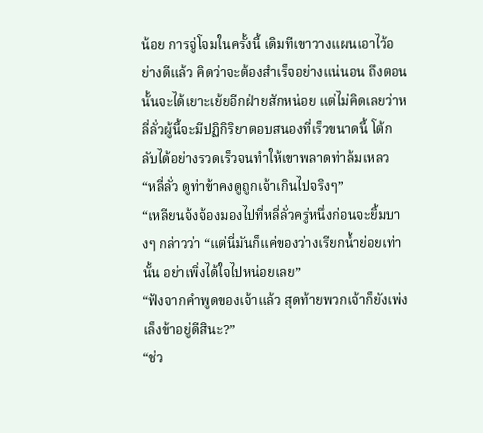น้อย การจู่โจมในครั้งนี้ เดิมทีเขาวางแผนเอาไว้อย่างดีแล้ว คิดว่าจะต้องสำเร็จอย่างแน่นอน ถึงตอนนั้นจะได้เยาะเย้ยอีกฝ่ายสักหน่อย แต่ไม่คิดเลยว่าหลี่ลั่วผู้นี้จะมีปฏิกิริยาตอบสนองที่เร็วขนาดนี้ โต้กลับได้อย่างรวดเร็วจนทำให้เขาพลาดท่าล้มเหลว
“หลี่ลั่ว ดูท่าข้าคงดูถูกเจ้าเกินไปจริงๆ”
“เหลียนจ้งจ้องมองไปที่หลี่ลั่วครู่หนึ่งก่อนจะยิ้มบางๆ กล่าวว่า “แต่นี่มันก็แค่ของว่างเรียกน้ำย่อยเท่านั้น อย่าเพิ่งได้ใจไปหน่อยเลย”
“ฟังจากคำพูดของเจ้าแล้ว สุดท้ายพวกเจ้าก็ยังเพ่งเล็งข้าอยู่ดีสินะ?”
“ช่ว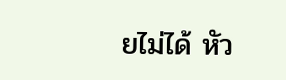ยไม่ได้ หัว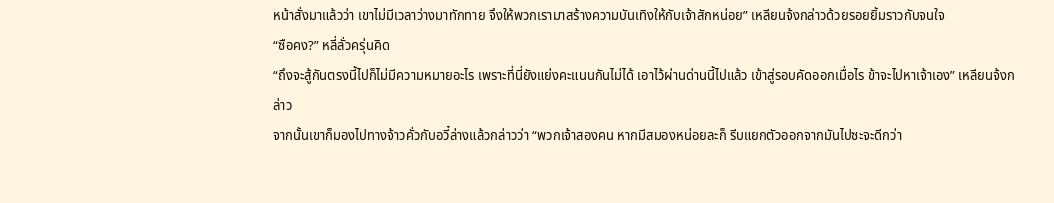หน้าสั่งมาแล้วว่า เขาไม่มีเวลาว่างมาทักทาย จึงให้พวกเรามาสร้างความบันเทิงให้กับเจ้าสักหน่อย” เหลียนจ้งกล่าวด้วยรอยยิ้มราวกับจนใจ
“ซือคง?” หลี่ลั่วครุ่นคิด
“ถึงจะสู้กันตรงนี้ไปก็ไม่มีความหมายอะไร เพราะที่นี่ยังแย่งคะแนนกันไม่ได้ เอาไว้ผ่านด่านนี้ไปแล้ว เข้าสู่รอบคัดออกเมื่อไร ข้าจะไปหาเจ้าเอง” เหลียนจ้งกล่าว
จากนั้นเขาก็มองไปทางจ้าวคั่วกับอวี๋ล่างแล้วกล่าวว่า “พวกเจ้าสองคน หากมีสมองหน่อยละก็ รีบแยกตัวออกจากมันไปซะจะดีกว่า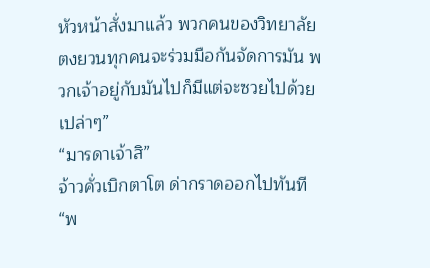หัวหน้าสั่งมาแล้ว พวกคนของวิทยาลัยตงยวนทุกคนจะร่วมมือกันจัดการมัน พวกเจ้าอยู่กับมันไปก็มีแต่จะซวยไปด้วยเปล่าๆ”
“มารดาเจ้าสิ”
จ้าวคั่วเบิกตาโต ด่ากราดออกไปทันที “พ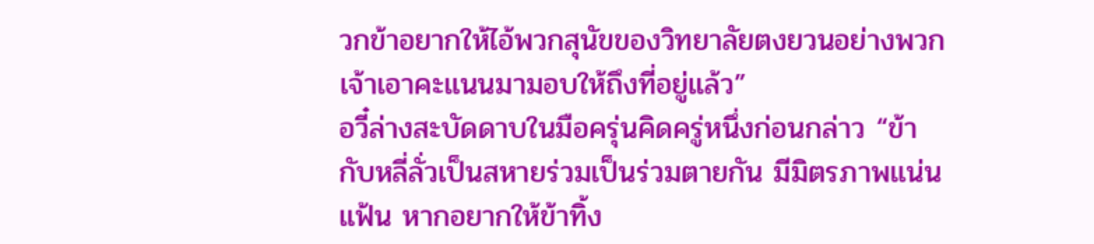วกข้าอยากให้ไอ้พวกสุนัขของวิทยาลัยตงยวนอย่างพวกเจ้าเอาคะแนนมามอบให้ถึงที่อยู่แล้ว”
อวี๋ล่างสะบัดดาบในมือครุ่นคิดครู่หนึ่งก่อนกล่าว “ข้ากับหลี่ลั่วเป็นสหายร่วมเป็นร่วมตายกัน มีมิตรภาพแน่นแฟ้น หากอยากให้ข้าทิ้ง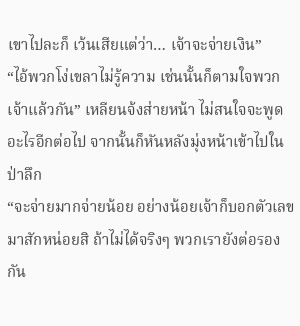เขาไปละก็ เว้นเสียแต่ว่า… เจ้าจะจ่ายเงิน”
“ไอ้พวกโง่เขลาไม่รู้ความ เช่นนั้นก็ตามใจพวกเจ้าแล้วกัน” เหลียนจ้งส่ายหน้า ไม่สนใจจะพูดอะไรอีกต่อไป จากนั้นก็หันหลังมุ่งหน้าเข้าไปในป่าลึก
“จะจ่ายมากจ่ายน้อย อย่างน้อยเจ้าก็บอกตัวเลขมาสักหน่อยสิ ถ้าไม่ได้จริงๆ พวกเรายังต่อรองกัน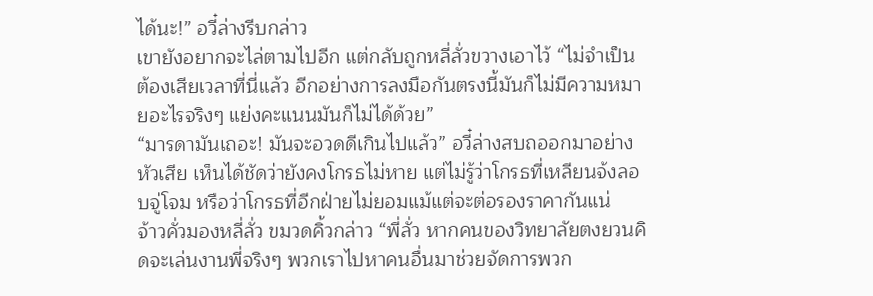ได้นะ!” อวี๋ล่างรีบกล่าว
เขายังอยากจะไล่ตามไปอีก แต่กลับถูกหลี่ลั่วขวางเอาไว้ “ไม่จำเป็นต้องเสียเวลาที่นี่แล้ว อีกอย่างการลงมือกันตรงนี้มันก็ไม่มีความหมายอะไรจริงๆ แย่งคะแนนมันก็ไม่ได้ด้วย”
“มารดามันเถอะ! มันจะอวดดีเกินไปแล้ว” อวี๋ล่างสบถออกมาอย่างหัวเสีย เห็นได้ชัดว่ายังคงโกรธไม่หาย แต่ไม่รู้ว่าโกรธที่เหลียนจ้งลอบจู่โจม หรือว่าโกรธที่อีกฝ่ายไม่ยอมแม้แต่จะต่อรองราคากันแน่
จ้าวคั่วมองหลี่ลั่ว ขมวดคิ้วกล่าว “พี่ลั่ว หากคนของวิทยาลัยตงยวนคิดจะเล่นงานพี่จริงๆ พวกเราไปหาคนอื่นมาช่วยจัดการพวก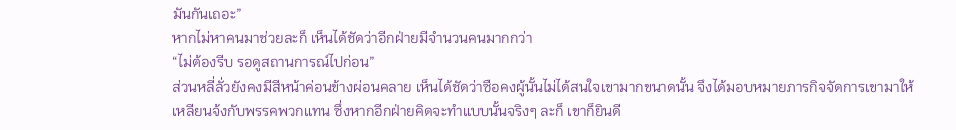มันกันเถอะ”
หากไม่หาคนมาช่วยละก็ เห็นได้ชัดว่าอีกฝ่ายมีจำนวนคนมากกว่า
“ไม่ต้องรีบ รอดูสถานการณ์ไปก่อน”
ส่วนหลี่ลั่วยังคงมีสีหน้าค่อนข้างผ่อนคลาย เห็นได้ชัดว่าซือคงผู้นั้นไม่ได้สนใจเขามากขนาดนั้น จึงได้มอบหมายภารกิจจัดการเขามาให้เหลียนจ้งกับพรรคพวกแทน ซึ่งหากอีกฝ่ายคิดจะทำแบบนั้นจริงๆ ละก็ เขาก็ยินดี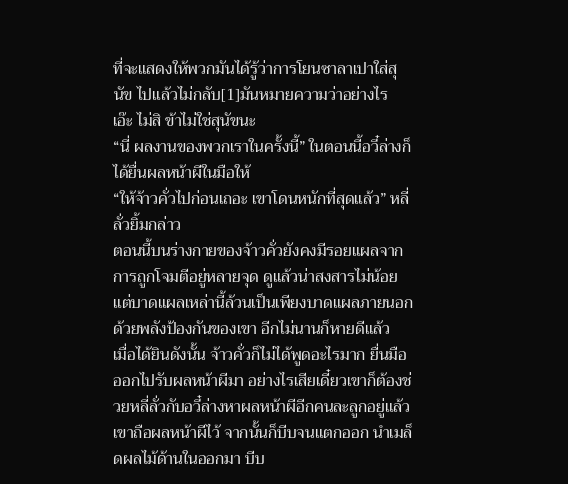ที่จะแสดงให้พวกมันได้รู้ว่าการโยนซาลาเปาใส่สุนัข ไปแล้วไม่กลับ[1]มันหมายความว่าอย่างไร
เอ๊ะ ไม่สิ ข้าไม่ใช่สุนัขนะ
“นี่ ผลงานของพวกเราในครั้งนี้” ในตอนนี้อวี๋ล่างก็ได้ยื่นผลหน้าผีในมือให้
“ให้จ้าวคั่วไปก่อนเถอะ เขาโดนหนักที่สุดแล้ว” หลี่ลั่วยิ้มกล่าว
ตอนนี้บนร่างกายของจ้าวคั่วยังคงมีรอยแผลจากการถูกโจมตีอยู่หลายจุด ดูแล้วน่าสงสารไม่น้อย แต่บาดแผลเหล่านี้ล้วนเป็นเพียงบาดแผลภายนอก ด้วยพลังป้องกันของเขา อีกไม่นานก็หายดีแล้ว
เมื่อได้ยินดังนั้น จ้าวคั่วก็ไม่ได้พูดอะไรมาก ยื่นมือออกไปรับผลหน้าผีมา อย่างไรเสียเดี๋ยวเขาก็ต้องช่วยหลี่ลั่วกับอวี๋ล่างหาผลหน้าผีอีกคนละลูกอยู่แล้ว
เขาถือผลหน้าผีไว้ จากนั้นก็บีบจนแตกออก นำเมล็ดผลไม้ด้านในออกมา บีบ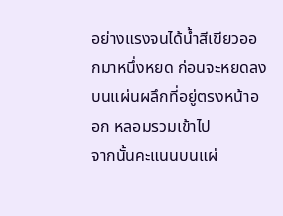อย่างแรงจนได้น้ำสีเขียวออกมาหนึ่งหยด ก่อนจะหยดลงบนแผ่นผลึกที่อยู่ตรงหน้าออก หลอมรวมเข้าไป
จากนั้นคะแนนบนแผ่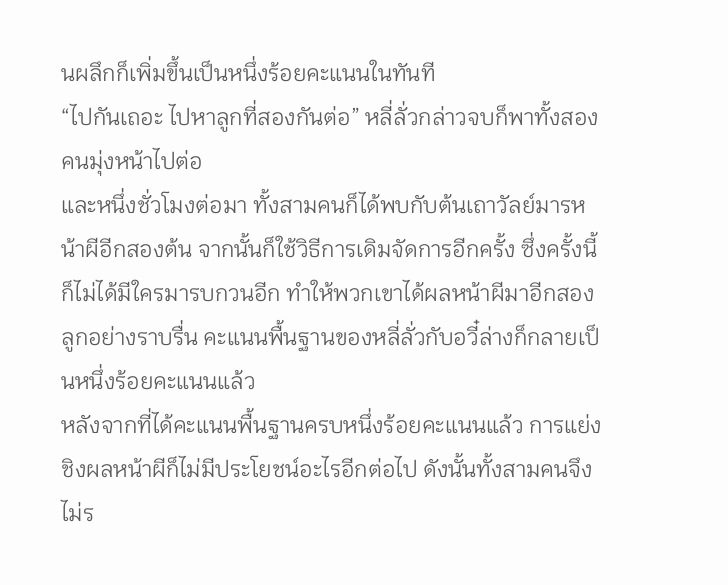นผลึกก็เพิ่มขึ้นเป็นหนึ่งร้อยคะแนนในทันที
“ไปกันเถอะ ไปหาลูกที่สองกันต่อ” หลี่ลั่วกล่าวจบก็พาทั้งสองคนมุ่งหน้าไปต่อ
และหนึ่งชั่วโมงต่อมา ทั้งสามคนก็ได้พบกับต้นเถาวัลย์มารหน้าผีอีกสองต้น จากนั้นก็ใช้วิธีการเดิมจัดการอีกครั้ง ซึ่งครั้งนี้ก็ไม่ได้มีใครมารบกวนอีก ทำให้พวกเขาได้ผลหน้าผีมาอีกสองลูกอย่างราบรื่น คะแนนพื้นฐานของหลี่ลั่วกับอวี๋ล่างก็กลายเป็นหนึ่งร้อยคะแนนแล้ว
หลังจากที่ได้คะแนนพื้นฐานครบหนึ่งร้อยคะแนนแล้ว การแย่งชิงผลหน้าผีก็ไม่มีประโยชน์อะไรอีกต่อไป ดังนั้นทั้งสามคนจึงไม่ร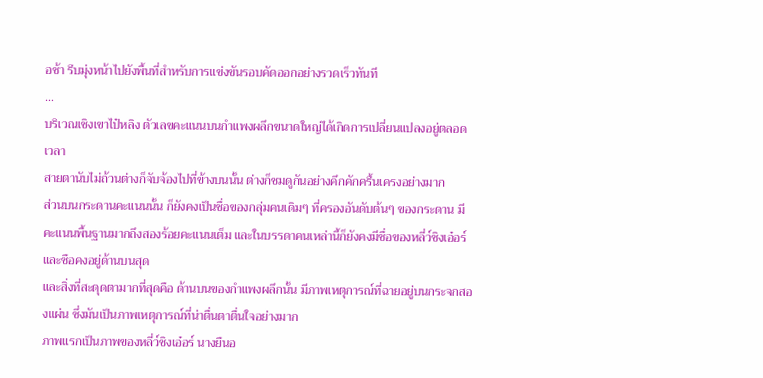อช้า รีบมุ่งหน้าไปยังพื้นที่สำหรับการแข่งขันรอบคัดออกอย่างรวดเร็วทันที
…
บริเวณเชิงเขาไป๋หลิง ตัวเลขคะแนนบนกำแพงผลึกขนาดใหญ่ได้เกิดการเปลี่ยนแปลงอยู่ตลอดเวลา
สายตานับไม่ถ้วนต่างก็จับจ้องไปที่ข้างบนนั้น ต่างก็ชมดูกันอย่างคึกคักครื้นเครงอย่างมาก
ส่วนบนกระดานคะแนนนั้น ก็ยังคงเป็นชื่อของกลุ่มคนเดิมๆ ที่ครองอันดับต้นๆ ของกระดาน มีคะแนนพื้นฐานมากถึงสองร้อยคะแนนเต็ม และในบรรดาคนเหล่านี้ก็ยังคงมีชื่อของหลี่ว์ชิงเอ๋อร์และซือคงอยู่ด้านบนสุด
และสิ่งที่สะดุดตามากที่สุดคือ ด้านบนของกำแพงผลึกนั้น มีภาพเหตุการณ์ที่ฉายอยู่บนกระจกสองแผ่น ซึ่งมันเป็นภาพเหตุการณ์ที่น่าตื่นตาตื่นใจอย่างมาก
ภาพแรกเป็นภาพของหลี่ว์ชิงเอ๋อร์ นางยืนอ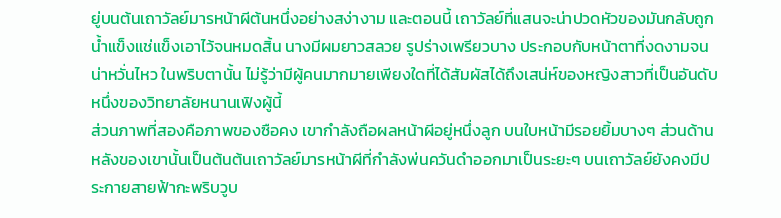ยู่บนต้นเถาวัลย์มารหน้าผีต้นหนึ่งอย่างสง่างาม และตอนนี้ เถาวัลย์ที่แสนจะน่าปวดหัวของมันกลับถูกน้ำแข็งแช่แข็งเอาไว้จนหมดสิ้น นางมีผมยาวสลวย รูปร่างเพรียวบาง ประกอบกับหน้าตาที่งดงามจนน่าหวั่นไหว ในพริบตานั้น ไม่รู้ว่ามีผู้คนมากมายเพียงใดที่ได้สัมผัสได้ถึงเสน่ห์ของหญิงสาวที่เป็นอันดับหนึ่งของวิทยาลัยหนานเฟิงผู้นี้
ส่วนภาพที่สองคือภาพของซือคง เขากำลังถือผลหน้าผีอยู่หนึ่งลูก บนใบหน้ามีรอยยิ้มบางๆ ส่วนด้านหลังของเขานั้นเป็นต้นต้นเถาวัลย์มารหน้าผีที่กำลังพ่นควันดำออกมาเป็นระยะๆ บนเถาวัลย์ยังคงมีประกายสายฟ้ากะพริบวูบ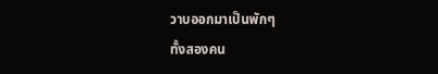วาบออกมาเป็นพักๆ
ทั้งสองคน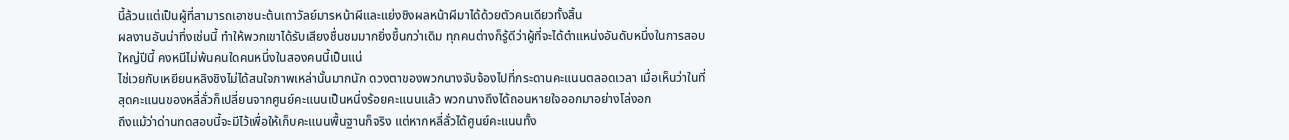นี้ล้วนแต่เป็นผู้ที่สามารถเอาชนะต้นเถาวัลย์มารหน้าผีและแย่งชิงผลหน้าผีมาได้ด้วยตัวคนเดียวทั้งสิ้น
ผลงานอันน่าทึ่งเช่นนี้ ทำให้พวกเขาได้รับเสียงชื่นชมมากยิ่งขึ้นกว่าเดิม ทุกคนต่างก็รู้ดีว่าผู้ที่จะได้ตำแหน่งอันดับหนึ่งในการสอบใหญ่ปีนี้ คงหนีไม่พ้นคนใดคนหนึ่งในสองคนนี้เป็นแน่
ไช่เวยกับเหยียนหลิงชิงไม่ได้สนใจภาพเหล่านั้นมากนัก ดวงตาของพวกนางจับจ้องไปที่กระดานคะแนนตลอดเวลา เมื่อเห็นว่าในที่สุดคะแนนของหลี่ลั่วก็เปลี่ยนจากศูนย์คะแนนเป็นหนึ่งร้อยคะแนนแล้ว พวกนางถึงได้ถอนหายใจออกมาอย่างโล่งอก
ถึงแม้ว่าด่านทดสอบนี้จะมีไว้เพื่อให้เก็บคะแนนพื้นฐานก็จริง แต่หากหลี่ลั่วได้ศูนย์คะแนนทั้ง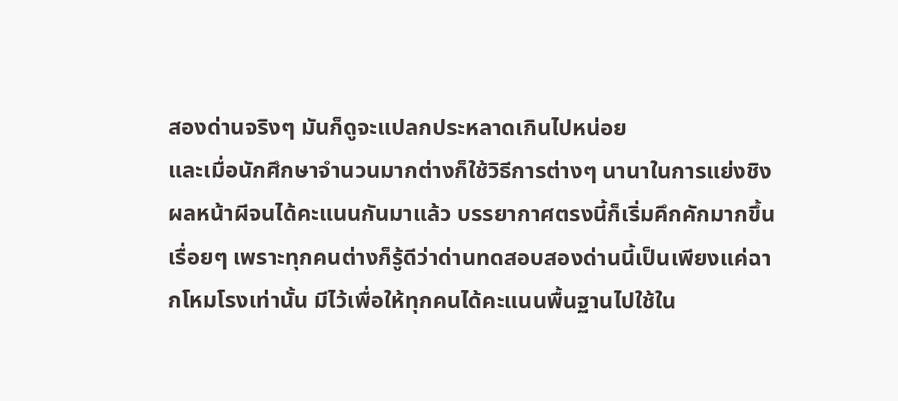สองด่านจริงๆ มันก็ดูจะแปลกประหลาดเกินไปหน่อย
และเมื่อนักศึกษาจำนวนมากต่างก็ใช้วิธีการต่างๆ นานาในการแย่งชิงผลหน้าผีจนได้คะแนนกันมาแล้ว บรรยากาศตรงนี้ก็เริ่มคึกคักมากขึ้นเรื่อยๆ เพราะทุกคนต่างก็รู้ดีว่าด่านทดสอบสองด่านนี้เป็นเพียงแค่ฉากโหมโรงเท่านั้น มีไว้เพื่อให้ทุกคนได้คะแนนพื้นฐานไปใช้ใน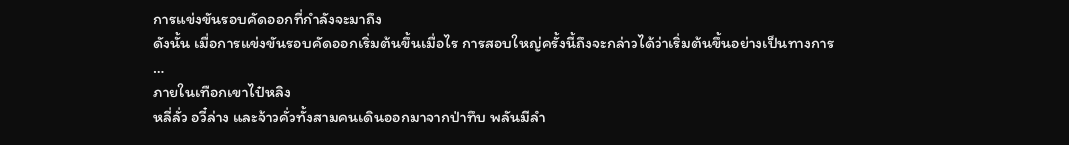การแข่งขันรอบคัดออกที่กำลังจะมาถึง
ดังนั้น เมื่อการแข่งขันรอบคัดออกเริ่มต้นขึ้นเมื่อไร การสอบใหญ่ครั้งนี้ถึงจะกล่าวได้ว่าเริ่มต้นขึ้นอย่างเป็นทางการ
…
ภายในเทือกเขาไป๋หลิง
หลี่ลั่ว อวี๋ล่าง และจ้าวคั่วทั้งสามคนเดินออกมาจากป่าทึบ พลันมีลำ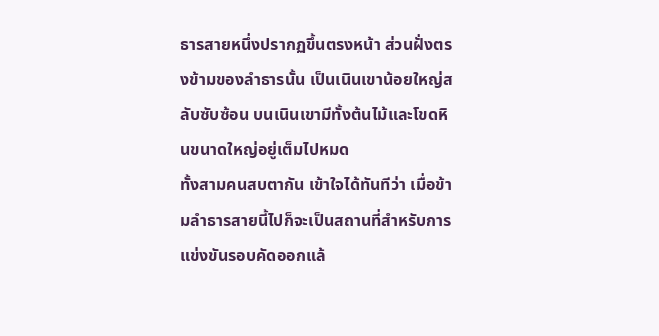ธารสายหนึ่งปรากฏขึ้นตรงหน้า ส่วนฝั่งตรงข้ามของลำธารนั้น เป็นเนินเขาน้อยใหญ่สลับซับซ้อน บนเนินเขามีทั้งต้นไม้และโขดหินขนาดใหญ่อยู่เต็มไปหมด
ทั้งสามคนสบตากัน เข้าใจได้ทันทีว่า เมื่อข้ามลำธารสายนี้ไปก็จะเป็นสถานที่สำหรับการแข่งขันรอบคัดออกแล้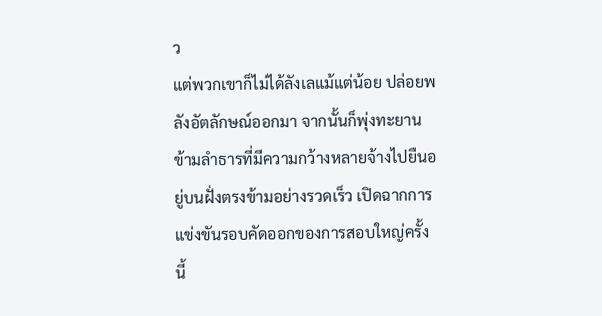ว
แต่พวกเขาก็ไม่ได้ลังเลแม้แต่น้อย ปล่อยพลังอัตลักษณ์ออกมา จากนั้นก็พุ่งทะยานข้ามลำธารที่มีความกว้างหลายจ้างไปยืนอยู่บนฝั่งตรงข้ามอย่างรวดเร็ว เปิดฉากการแข่งขันรอบคัดออกของการสอบใหญ่ครั้งนี้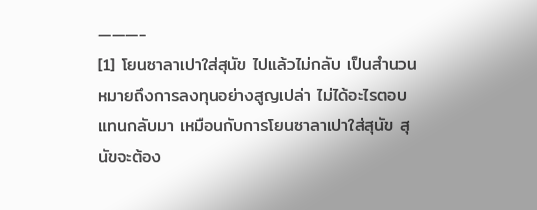———-
[1] โยนซาลาเปาใส่สุนัข ไปแล้วไม่กลับ เป็นสำนวนหมายถึงการลงทุนอย่างสูญเปล่า ไม่ได้อะไรตอบแทนกลับมา เหมือนกับการโยนซาลาเปาใส่สุนัข สุนัขจะต้อง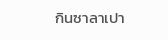กินซาลาเปา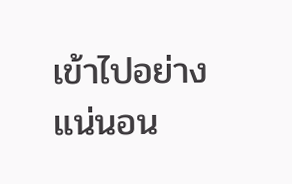เข้าไปอย่างแน่นอน